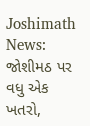Joshimath News: જોશીમઠ પર વધુ એક ખતરો,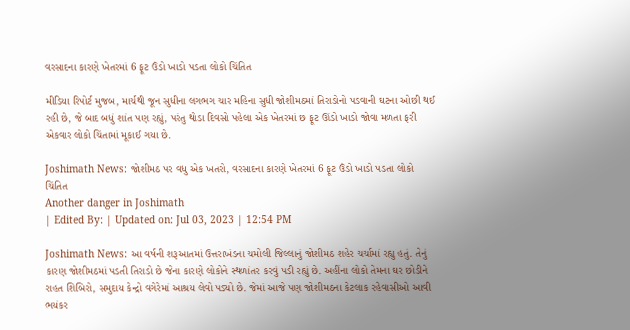વરસાદના કારણે ખેતરમાં 6 ફૂટ ઉંડો ખાડો પડતા લોકો ચિંતિત

મીડિયા રિપોર્ટ મુજબ, માર્ચથી જૂન સુધીના લગભગ ચાર મહિના સુધી જોશીમઠમાં તિરાડોનો પડવાની ઘટના ઓછી થઈ રહી છે, જે બાદ બધું શાંત પણ રહ્યું, પરંતુ થોડા દિવસો પહેલા એક ખેતરમાં છ ફૂટ ઊંડો ખાડો જોવા મળતા ફરી એકવાર લોકો ચિંતામાં મૂકાઈ ગયા છે.

Joshimath News: જોશીમઠ પર વધુ એક ખતરો, વરસાદના કારણે ખેતરમાં 6 ફૂટ ઉંડો ખાડો પડતા લોકો ચિંતિત
Another danger in Joshimath
| Edited By: | Updated on: Jul 03, 2023 | 12:54 PM

Joshimath News: આ વર્ષની શરૂઆતમાં ઉત્તરાખંડના ચમોલી જિલ્લાનું જોશીમઠ શહેર ચર્ચામાં રહ્યુ હતું. તેનું કારણ જોશીમઠમાં પડતી તિરાડો છે જેના કારણે લોકોને સ્થળાંતર કરવું પડી રહ્યું છે. અહીંના લોકો તેમના ઘર છોડીને રાહત શિબિરો, સમુદાય કેન્દ્રો વગેરેમાં આશ્રય લેવો પડ્યો છે. જેમાં આજે પણ જોશીમઠના કેટલાક રહેવાસીઓ આવી ભયંકર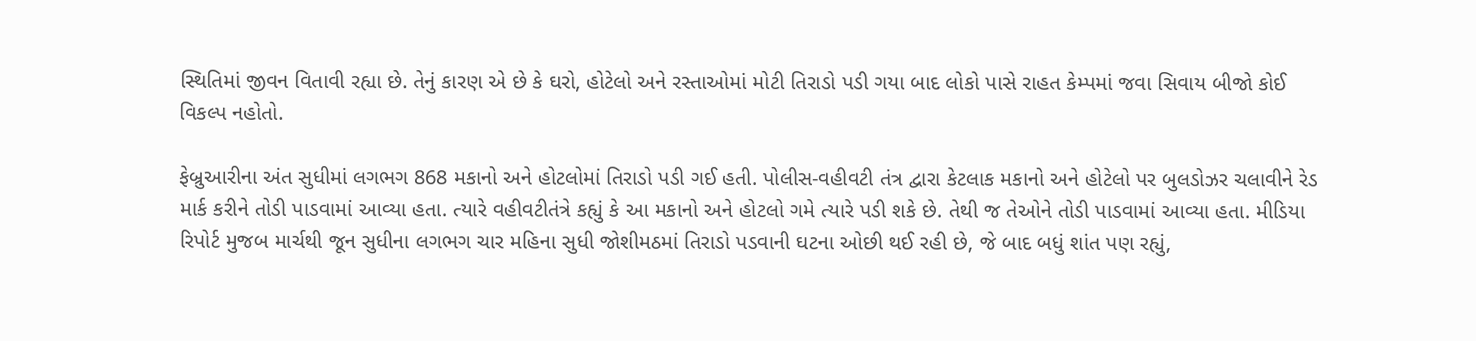સ્થિતિમાં જીવન વિતાવી રહ્યા છે. તેનું કારણ એ છે કે ઘરો, હોટેલો અને રસ્તાઓમાં મોટી તિરાડો પડી ગયા બાદ લોકો પાસે રાહત કેમ્પમાં જવા સિવાય બીજો કોઈ વિકલ્પ નહોતો.

ફેબ્રુઆરીના અંત સુધીમાં લગભગ 868 મકાનો અને હોટલોમાં તિરાડો પડી ગઈ હતી. પોલીસ-વહીવટી તંત્ર દ્વારા કેટલાક મકાનો અને હોટેલો પર બુલડોઝર ચલાવીને રેડ માર્ક કરીને તોડી પાડવામાં આવ્યા હતા. ત્યારે વહીવટીતંત્રે કહ્યું કે આ મકાનો અને હોટલો ગમે ત્યારે પડી શકે છે. તેથી જ તેઓને તોડી પાડવામાં આવ્યા હતા. મીડિયા રિપોર્ટ મુજબ માર્ચથી જૂન સુધીના લગભગ ચાર મહિના સુધી જોશીમઠમાં તિરાડો પડવાની ઘટના ઓછી થઈ રહી છે, જે બાદ બધું શાંત પણ રહ્યું,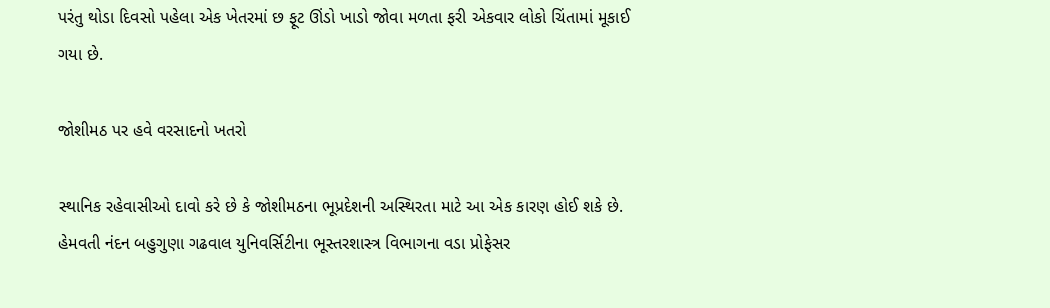પરંતુ થોડા દિવસો પહેલા એક ખેતરમાં છ ફૂટ ઊંડો ખાડો જોવા મળતા ફરી એકવાર લોકો ચિંતામાં મૂકાઈ ગયા છે.

જોશીમઠ પર હવે વરસાદનો ખતરો

સ્થાનિક રહેવાસીઓ દાવો કરે છે કે જોશીમઠના ભૂપ્રદેશની અસ્થિરતા માટે આ એક કારણ હોઈ શકે છે. હેમવતી નંદન બહુગુણા ગઢવાલ યુનિવર્સિટીના ભૂસ્તરશાસ્ત્ર વિભાગના વડા પ્રોફેસર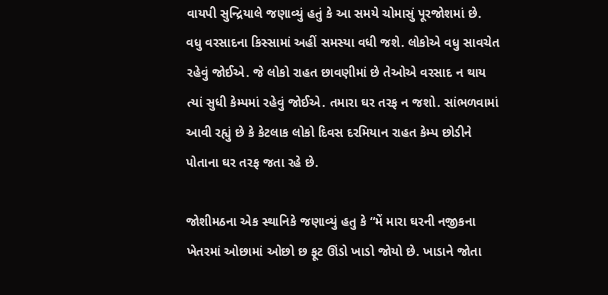વાયપી સુન્દ્રિયાલે જણાવ્યું હતું કે આ સમયે ચોમાસું પૂરજોશમાં છે. વધુ વરસાદના કિસ્સામાં અહીં સમસ્યા વધી જશે. લોકોએ વધુ સાવચેત રહેવું જોઈએ. જે લોકો રાહત છાવણીમાં છે તેઓએ વરસાદ ન થાય ત્યાં સુધી કેમ્પમાં રહેવું જોઈએ. તમારા ઘર તરફ ન જશો. સાંભળવામાં આવી રહ્યું છે કે કેટલાક લોકો દિવસ દરમિયાન રાહત કેમ્પ છોડીને પોતાના ઘર તરફ જતા રહે છે.

જોશીમઠના એક સ્થાનિકે જણાવ્યું હતુ કે “મેં મારા ઘરની નજીકના ખેતરમાં ઓછામાં ઓછો છ ફૂટ ઊંડો ખાડો જોયો છે. ખાડાને જોતા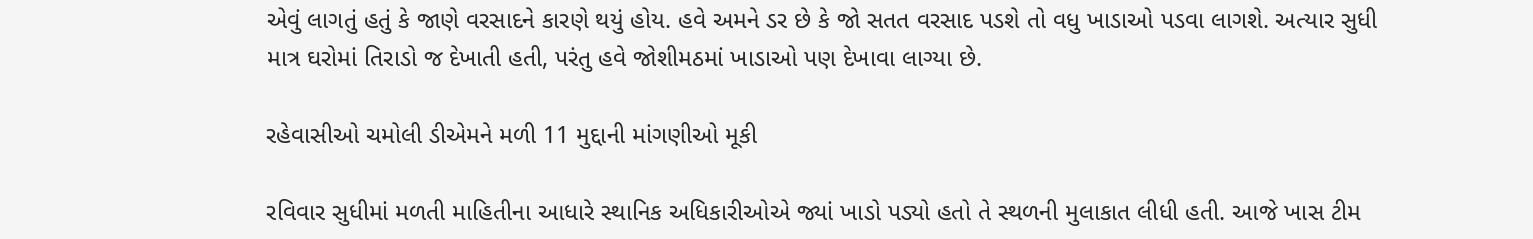એવું લાગતું હતું કે જાણે વરસાદને કારણે થયું હોય. હવે અમને ડર છે કે જો સતત વરસાદ પડશે તો વધુ ખાડાઓ પડવા લાગશે. અત્યાર સુધી માત્ર ઘરોમાં તિરાડો જ દેખાતી હતી, પરંતુ હવે જોશીમઠમાં ખાડાઓ પણ દેખાવા લાગ્યા છે.

રહેવાસીઓ ચમોલી ડીએમને મળી 11 મુદ્દાની માંગણીઓ મૂકી

રવિવાર સુધીમાં મળતી માહિતીના આધારે સ્થાનિક અધિકારીઓએ જ્યાં ખાડો પડ્યો હતો તે સ્થળની મુલાકાત લીધી હતી. આજે ખાસ ટીમ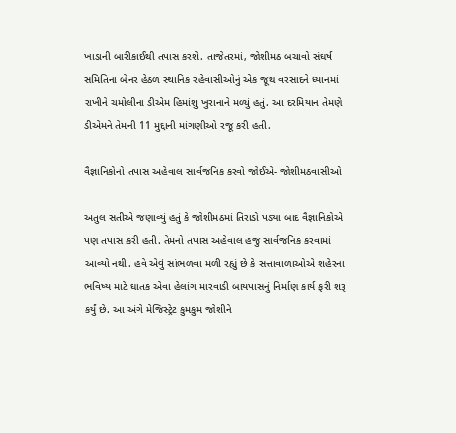ખાડાની બારીકાઈથી તપાસ કરશે. તાજેતરમાં, જોશીમઠ બચાવો સંઘર્ષ સમિતિના બેનર હેઠળ સ્થાનિક રહેવાસીઓનું એક જૂથ વરસાદને ધ્યાનમાં રાખીને ચમોલીના ડીએમ હિમાંશુ ખુરાનાને મળ્યું હતું. આ દરમિયાન તેમણે ડીએમને તેમની 11 મુદ્દાની માંગણીઓ રજૂ કરી હતી.

વૈજ્ઞાનિકોનો તપાસ અહેવાલ સાર્વજનિક કરવો જોઈએ- જોશીમઠવાસીઓ

અતુલ સતીએ જણાવ્યું હતું કે જોશીમઠમાં તિરાડો પડ્યા બાદ વૈજ્ઞાનિકોએ પણ તપાસ કરી હતી. તેમનો તપાસ અહેવાલ હજુ સાર્વજનિક કરવામાં આવ્યો નથી. હવે એવું સાંભળવા મળી રહ્યું છે કે સત્તાવાળાઓએ શહેરના ભવિષ્ય માટે ઘાતક એવા હેલાંગ મારવાડી બાયપાસનું નિર્માણ કાર્ય ફરી શરૂ કર્યું છે. આ અંગે મેજિસ્ટ્રેટ કુમકુમ જોશીને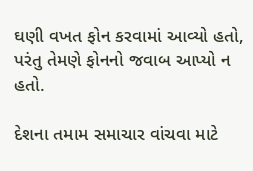ઘણી વખત ફોન કરવામાં આવ્યો હતો, પરંતુ તેમણે ફોનનો જવાબ આપ્યો ન હતો.

દેશના તમામ સમાચાર વાંચવા માટે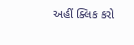અહીં ક્લિક કરો